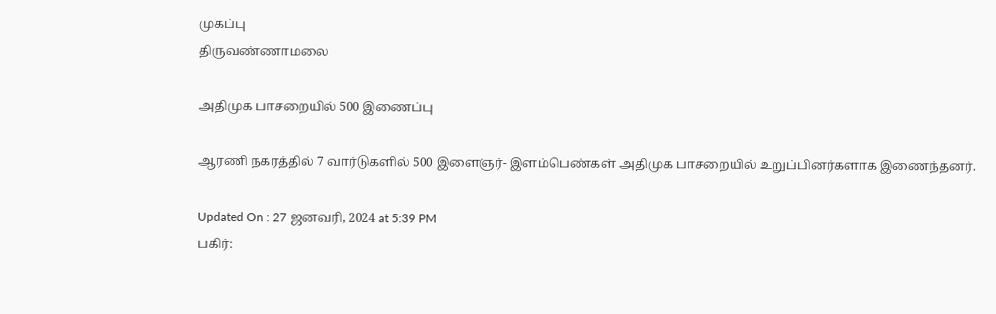முகப்பு
திருவண்ணாமலை

அதிமுக பாசறையில் 500 இணைப்பு

ஆரணி நகரத்தில் 7 வார்டுகளில் 500 இளைஞர்- இளம்பெண்கள் அதிமுக பாசறையில் உறுப்பினர்களாக இணைந்தனர்.

Updated On : 27 ஜனவரி, 2024 at 5:39 PM
பகிர்: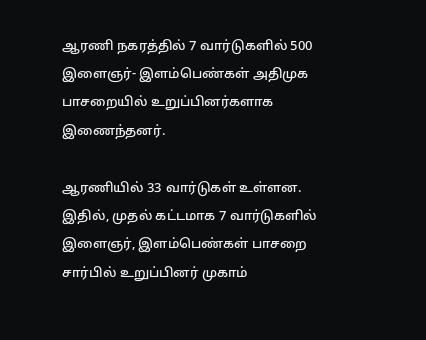ஆரணி நகரத்தில் 7 வார்டுகளில் 500 இளைஞர்- இளம்பெண்கள் அதிமுக பாசறையில் உறுப்பினர்களாக இணைந்தனர்.

ஆரணியில் 33 வார்டுகள் உள்ளன. இதில், முதல் கட்டமாக 7 வார்டுகளில் இளைஞர், இளம்பெண்கள் பாசறை சார்பில் உறுப்பினர் முகாம்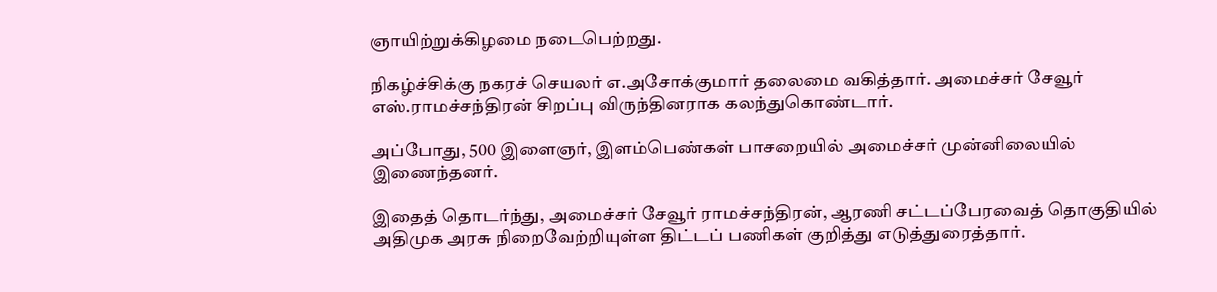ஞாயிற்றுக்கிழமை நடைபெற்றது.

நிகழ்ச்சிக்கு நகரச் செயலர் எ.அசோக்குமார் தலைமை வகித்தார். அமைச்சர் சேவூர் எஸ்.ராமச்சந்திரன் சிறப்பு விருந்தினராக கலந்துகொண்டார்.

அப்போது, 500 இளைஞர், இளம்பெண்கள் பாசறையில் அமைச்சர் முன்னிலையில் இணைந்தனர்.

இதைத் தொடர்ந்து, அமைச்சர் சேவூர் ராமச்சந்திரன், ஆரணி சட்டப்பேரவைத் தொகுதியில் அதிமுக அரசு நிறைவேற்றியுள்ள திட்டப் பணிகள் குறித்து எடுத்துரைத்தார்.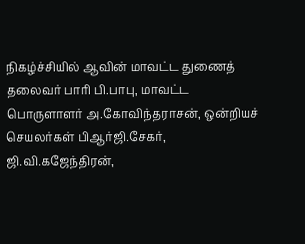நிகழ்ச்சியில் ஆவின் மாவட்ட துணைத் தலைவர் பாரி பி.பாபு, மாவட்ட பொருளாளர் அ.கோவிந்தராசன், ஒன்றியச் செயலர்கள் பிஆர்ஜி.சேகர், ஜி.வி.கஜேந்திரன்,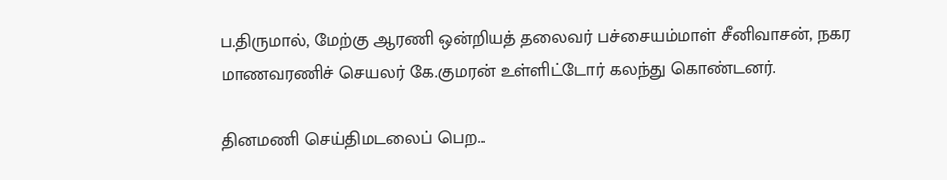ப.திருமால், மேற்கு ஆரணி ஒன்றியத் தலைவர் பச்சையம்மாள் சீனிவாசன், நகர மாணவரணிச் செயலர் கே.குமரன் உள்ளிட்டோர் கலந்து கொண்டனர்.

தினமணி செய்திமடலைப் பெற...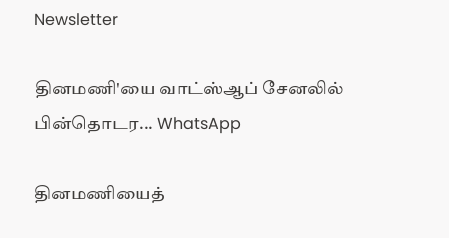Newsletter

தினமணி'யை வாட்ஸ்ஆப் சேனலில் பின்தொடர... WhatsApp

தினமணியைத்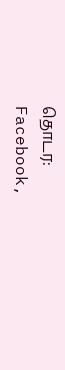தொடர: Facebook,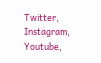Twitter, Instagram, Youtube,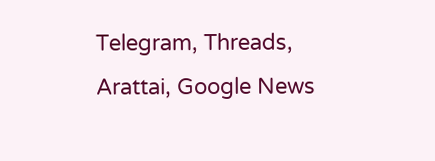Telegram, Threads, Arattai, Google News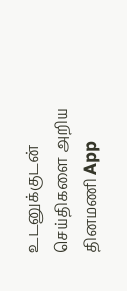உடனுக்குடன் செய்திகளை அறிய தினமணி App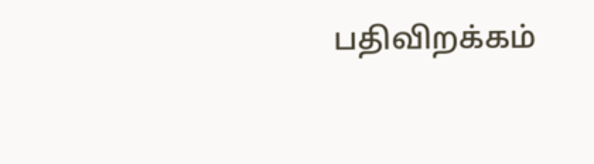பதிவிறக்கம்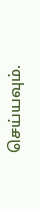செய்யவும்.